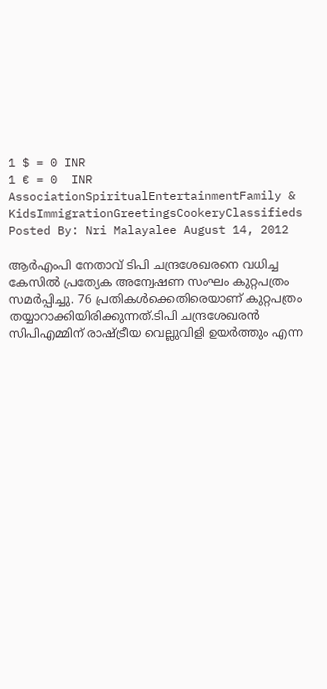1 $ = 0 INR
1 € = 0  INR
AssociationSpiritualEntertainmentFamily & KidsImmigrationGreetingsCookeryClassifieds
Posted By: Nri Malayalee August 14, 2012

ആര്‍എംപി നേതാവ്‌ ടിപി ചന്ദ്രശേഖരനെ വധിച്ച കേസില്‍ പ്രത്യേക അന്വേഷണ സംഘം കുറ്റപത്രം സമര്‍പ്പിച്ചു. 76 പ്രതികള്‍ക്കെതിരെയാണ്‌ കുറ്റപത്രം തയ്യാറാക്കിയിരിക്കുന്നത്‌.ടിപി ചന്ദ്രശേഖരന്‍ സിപിഎമ്മിന്‌ രാഷ്ട്രീയ വെല്ലുവിളി ഉയര്‍ത്തും എന്ന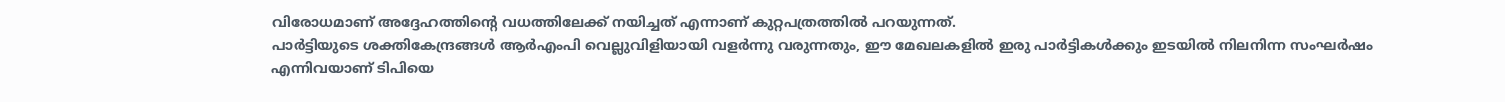വിരോധമാണ്‌ അദ്ദേഹത്തിന്റെ വധത്തിലേക്ക്‌ നയിച്ചത്‌ എന്നാണ്‌ കുറ്റപത്രത്തില്‍ പറയുന്നത്‌.
പാര്‍ട്ടിയുടെ ശക്തികേന്ദ്രങ്ങള്‍ ആര്‍എംപി വെല്ലുവിളിയായി വളര്‍ന്നു വരുന്നതും, ഈ മേഖലകളില്‍ ഇരു പാര്‍ട്ടികള്‍ക്കും ഇടയില്‍ നിലനിന്ന സംഘര്‍ഷം എന്നിവയാണ്‌ ടിപിയെ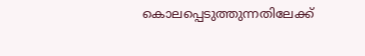കൊലപ്പെടുത്തുന്നതിലേക്ക്‌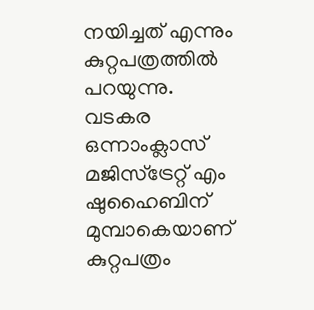നയിച്ചത്‌ എന്നും കുറ്റപത്രത്തില്‍ പറയുന്നു.
വടകര ഒന്നാംക്ലാസ്‌ മജിസ്‌ട്രേറ്റ്‌ എം ഷുഹൈബിന്‌ മുമ്പാകെയാണ്‌ കുറ്റപത്രം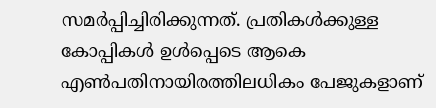സമര്‍പ്പിച്ചിരിക്കുന്നത്‌. പ്രതികള്‍ക്കുള്ള കോപ്പികള്‍ ഉള്‍പ്പെടെ ആകെ എണ്‍പതിനായിരത്തിലധികം പേജുകളാണ്‌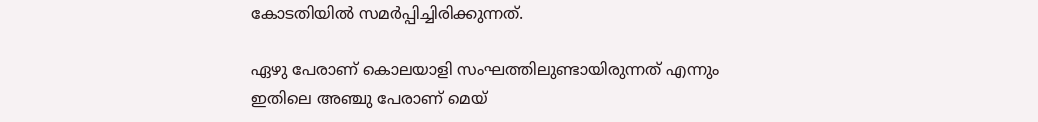കോടതിയില്‍ സമര്‍പ്പിച്ചിരിക്കുന്നത്‌.

ഏഴു പേരാണ്‌ കൊലയാളി സംഘത്തിലുണ്ടായിരുന്നത്‌ എന്നും ഇതിലെ അഞ്ചു പേരാണ്‌ മെയ്‌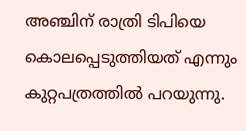അഞ്ചിന്‌ രാത്രി ടിപിയെ കൊലപ്പെടുത്തിയത്‌ എന്നും കുറ്റപത്രത്തില്‍ പറയുന്നു.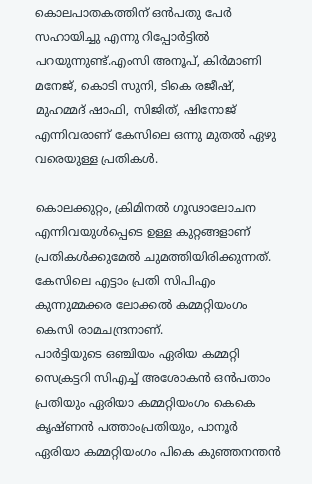കൊലപാതകത്തിന്‌ ഒന്‍പതു പേര്‍ സഹായിച്ചു എന്നു റിപ്പോര്‍ട്ടില്‍ പറയുന്നുണ്ട്‌.എംസി അനൂപ്‌, കിര്‍മാണി മനേജ്‌, കൊടി സുനി, ടികെ രജീഷ്‌, മുഹമ്മദ്‌ ഷാഫി, സിജിത്‌, ഷിനോജ്‌ എന്നിവരാണ്‌ കേസിലെ ഒന്നു മുതല്‍ ഏഴു വരെയുള്ള പ്രതികള്‍.

കൊലക്കുറ്റം, ക്രിമിനല്‍ ഗൂഢാലോചന എന്നിവയുള്‍പ്പെടെ ഉള്ള കുറ്റങ്ങളാണ്‌ പ്രതികള്‍ക്കുമേല്‍ ചുമത്തിയിരിക്കുന്നത്‌. കേസിലെ എട്ടാം പ്രതി സിപിഎം കുന്നുമ്മക്കര ലോക്കല്‍ കമ്മറ്റിയംഗം കെസി രാമചന്ദ്രനാണ്‌.
പാര്‍ട്ടിയുടെ ഒഞ്ചിയം ഏരിയ കമ്മറ്റി സെക്രട്ടറി സിഎച്ച്‌ അശോകന്‍ ഒന്‍പതാം പ്രതിയും ഏരിയാ കമ്മറ്റിയംഗം കെകെ കൃഷ്‌ണന്‍ പത്താംപ്രതിയും, പാനൂര്‍ ഏരിയാ കമ്മറ്റിയംഗം പികെ കുഞ്ഞനന്തന്‍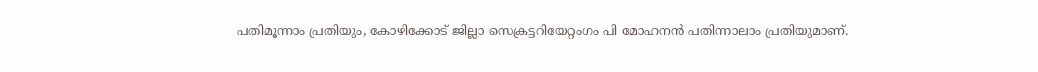പതിമൂന്നാം പ്രതിയും, കോഴിക്കോട്‌ ജില്ലാ സെക്രട്ടറിയേറ്റംഗം പി മോഹനന്‍ പതിന്നാലാം പ്രതിയുമാണ്‌.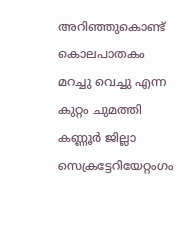അറിഞ്ഞുകൊണ്ട്‌ കൊലപാതകം മറച്ചു വെച്ചു എന്ന കുറ്റം ചുമത്തി കണ്ണൂര്‍ ജില്ലാ സെക്രട്ടേറിയേറ്റംഗം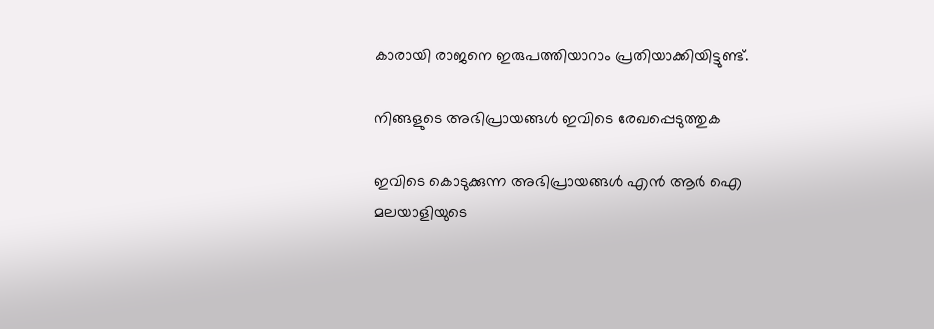കാരായി രാജനെ ഇരുപത്തിയാറാം പ്രതിയാക്കിയിട്ടുണ്ട്‌.

നിങ്ങളുടെ അഭിപ്രായങ്ങള്‍ ഇവിടെ രേഖപ്പെടുത്തുക

ഇവിടെ കൊടുക്കുന്ന അഭിപ്രായങ്ങള്‍ എന്‍ ആര്‍ ഐ മലയാളിയുടെ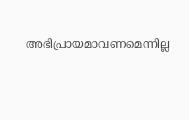അഭിപ്രായമാവണമെന്നില്ല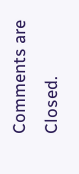Comments are Closed.